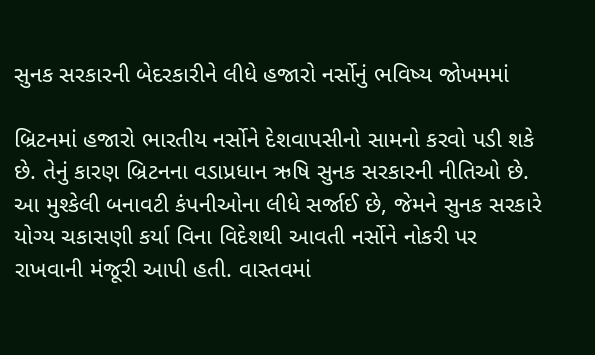સુનક સરકારની બેદરકારીને લીધે હજારો નર્સોનું ભવિષ્ય જોખમમાં

બ્રિટનમાં હજારો ભારતીય નર્સોને દેશવાપસીનો સામનો કરવો પડી શકે છે. તેનું કારણ બ્રિટનના વડાપ્રધાન ઋષિ સુનક સરકારની નીતિઓ છે. આ મુશ્કેલી બનાવટી કંપનીઓના લીધે સર્જાઈ છે, જેમને સુનક સરકારે યોગ્ય ચકાસણી કર્યા વિના વિદેશથી આવતી નર્સોને નોકરી પર રાખવાની મંજૂરી આપી હતી. વાસ્તવમાં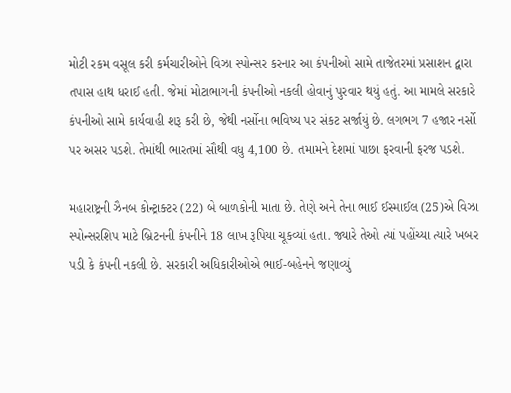મોટી રકમ વસૂલ કરી કર્મચારીઓને વિઝા સ્પોન્સર કરનાર આ કંપનીઓ સામે તાજેતરમાં પ્રસાશન દ્વારા તપાસ હાથ ધરાઈ હતી. જેમાં મોટાભાગની કંપનીઓ નકલી હોવાનું પુરવાર થયું હતું. આ મામલે સરકારે કંપનીઓ સામે કાર્યવાહી શરૂ કરી છે, જેથી નર્સોના ભવિષ્ય પર સંકટ સર્જાયું છે. લગભગ 7 હજાર નર્સો પર અસર પડશે. તેમાંથી ભારતમાં સૌથી વધુ 4,100 છે. તમામને દેશમાં પાછા ફરવાની ફરજ પડશે.

મહારાષ્ટ્રની ઝૈનબ કોન્ટ્રાક્ટર (22) બે બાળકોની માતા છે. તેણે અને તેના ભાઈ ઈસ્માઈલ (25)એ વિઝા સ્પોન્સરશિપ માટે બ્રિટનની કંપનીને 18 લાખ રૂપિયા ચૂકવ્યાં હતા. જ્યારે તેઓ ત્યાં પહોંચ્યા ત્યારે ખબર પડી કે કંપની નકલી છે. સરકારી અધિકારીઓએ ભાઈ-બહેનને જણાવ્યું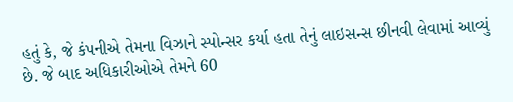હતું કે, જે કંપનીએ તેમના વિઝાને સ્પોન્સર કર્યા હતા તેનું લાઇસન્સ છીનવી લેવામાં આવ્યું છે. જે બાદ અધિકારીઓએ તેમને 60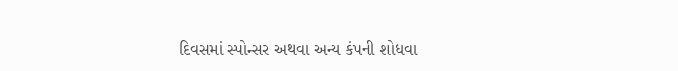દિવસમાં સ્પોન્સર અથવા અન્ય કંપની શોધવા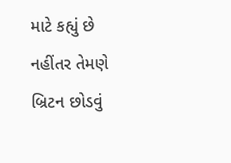માટે કહ્યું છે નહીંતર તેમણે બ્રિટન છોડવું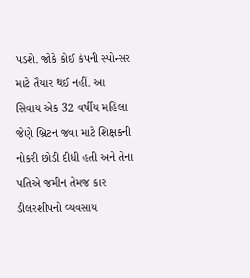પડશે. જોકે કોઈ કંપની સ્પોન્સર માટે તૈયાર થઈ નહીં. આ સિવાય એક 32 વર્ષીય મહિલા જેણે બ્રિટન જવા માટે શિક્ષકની નોકરી છોડી દીધી હતી અને તેના પતિએ જમીન તેમજ કાર ડીલરશીપનો વ્યવસાય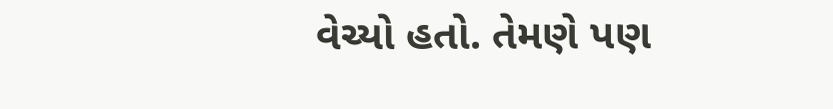વેચ્યો હતો. તેમણે પણ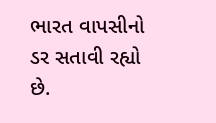ભારત વાપસીનો ડર સતાવી રહ્યો છે.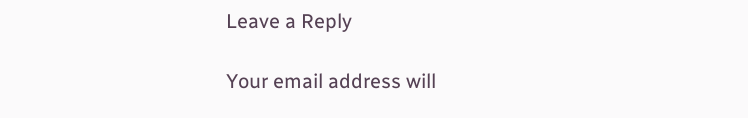Leave a Reply

Your email address will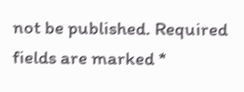not be published. Required fields are marked *